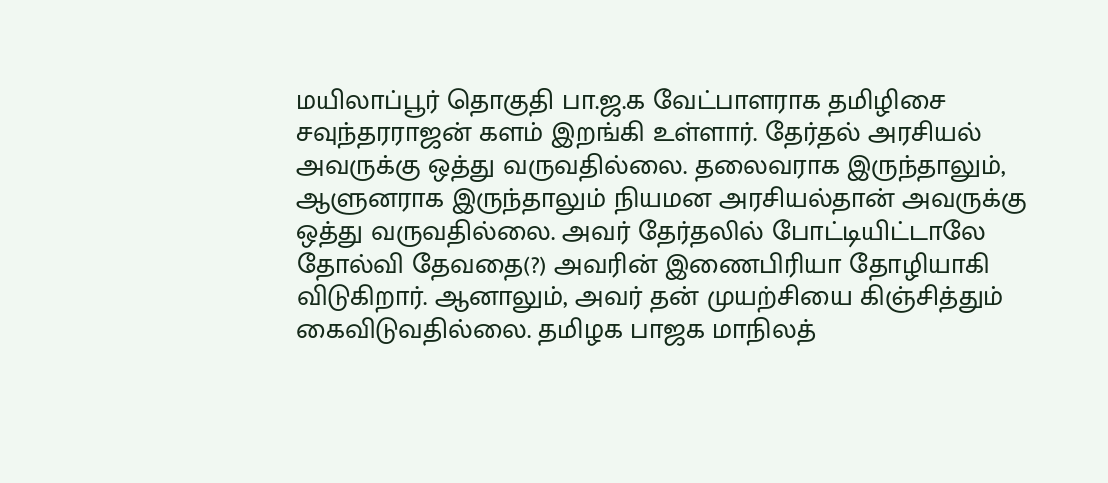மயிலாப்பூர் தொகுதி பா.ஜ.க வேட்பாளராக தமிழிசை சவுந்தரராஜன் களம் இறங்கி உள்ளார். தேர்தல் அரசியல் அவருக்கு ஒத்து வருவதில்லை. தலைவராக இருந்தாலும், ஆளுனராக இருந்தாலும் நியமன அரசியல்தான் அவருக்கு ஒத்து வருவதில்லை. அவர் தேர்தலில் போட்டியிட்டாலே தோல்வி தேவதை(?) அவரின் இணைபிரியா தோழியாகி விடுகிறார். ஆனாலும், அவர் தன் முயற்சியை கிஞ்சித்தும் கைவிடுவதில்லை. தமிழக பாஜக மாநிலத்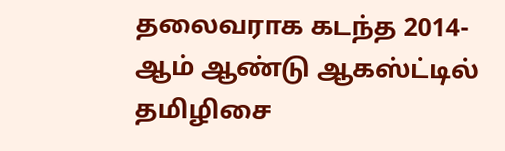தலைவராக கடந்த 2014-ஆம் ஆண்டு ஆகஸ்ட்டில் தமிழிசை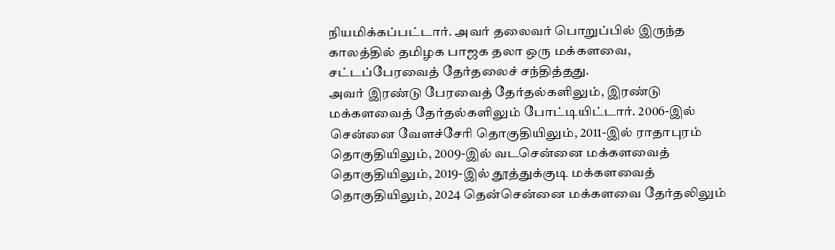நியமிக்கப்பட்டார். அவர் தலைவர் பொறுப்பில் இருந்த காலத்தில் தமிழக பாஜக தலா ஒரு மக்களவை, சட்டப்பேரவைத் தேர்தலைச் சந்தித்தது.
அவர் இரண்டு பேரவைத் தேர்தல்களிலும், இரண்டு மக்களவைத் தேர்தல்களிலும் போட்டியிட்டார். 2006-இல் சென்னை வேளச்சேரி தொகுதியிலும், 2011-இல் ராதாபுரம் தொகுதியிலும், 2009-இல் வடசென்னை மக்களவைத் தொகுதியிலும், 2019-இல் தூத்துக்குடி மக்களவைத் தொகுதியிலும், 2024 தென்சென்னை மக்களவை தேர்தலிலும்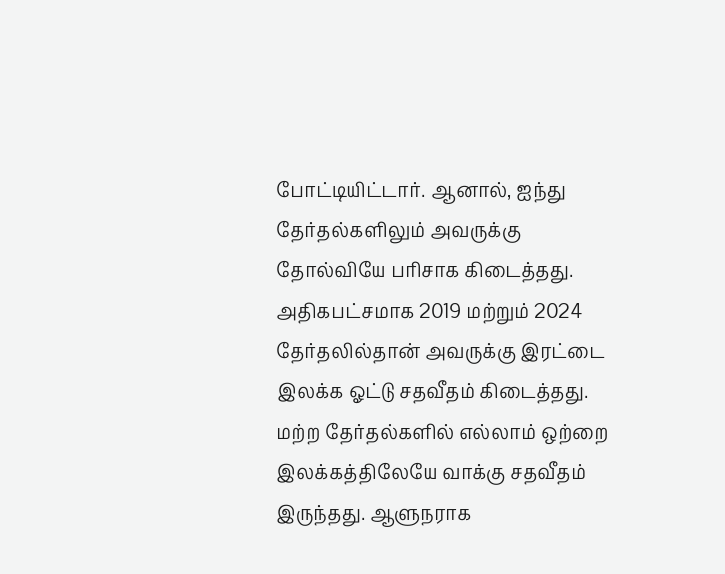போட்டியிட்டார். ஆனால், ஐந்து தேர்தல்களிலும் அவருக்கு தோல்வியே பரிசாக கிடைத்தது. அதிகபட்சமாக 2019 மற்றும் 2024 தேர்தலில்தான் அவருக்கு இரட்டை இலக்க ஓட்டு சதவீதம் கிடைத்தது.
மற்ற தேர்தல்களில் எல்லாம் ஒற்றை இலக்கத்திலேயே வாக்கு சதவீதம் இருந்தது. ஆளுநராக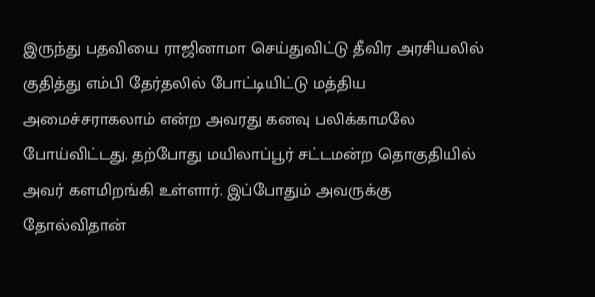இருந்து பதவியை ராஜினாமா செய்துவிட்டு தீவிர அரசியலில் குதித்து எம்பி தேர்தலில் போட்டியிட்டு மத்திய அமைச்சராகலாம் என்ற அவரது கனவு பலிக்காமலே போய்விட்டது. தற்போது மயிலாப்பூர் சட்டமன்ற தொகுதியில் அவர் களமிறங்கி உள்ளார். இப்போதும் அவருக்கு தோல்விதான்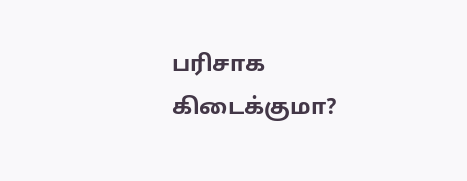பரிசாக கிடைக்குமா?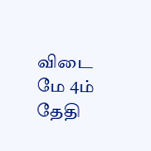விடை மே 4ம் தேதி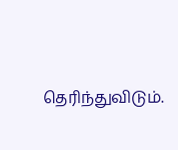தெரிந்துவிடும்.